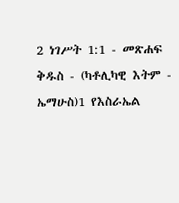2 ነገሥት 1:1 - መጽሐፍ ቅዱስ - (ካቶሊካዊ እትም - ኤማሁስ)1 የእስራኤል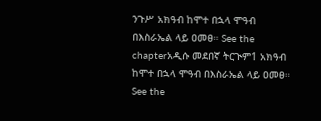ንጉሥ አክዓብ ከሞተ በኋላ ሞዓብ በእስራኤል ላይ ዐመፀ። See the chapterአዲሱ መደበኛ ትርጒም1 አክዓብ ከሞተ በኋላ ሞዓብ በእስራኤል ላይ ዐመፀ። See the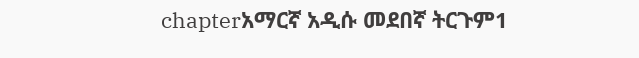chapterአማርኛ አዲሱ መደበኛ ትርጉም1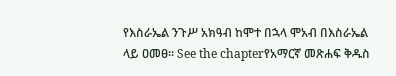የእስራኤል ንጉሥ አክዓብ ከሞተ በኋላ ሞአብ በእስራኤል ላይ ዐመፀ። See the chapterየአማርኛ መጽሐፍ ቅዱስ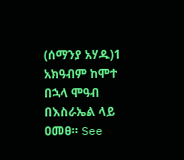(ሰማንያ አሃዱ)1 አክዓብም ከሞተ በኋላ ሞዓብ በእስራኤል ላይ ዐመፀ። See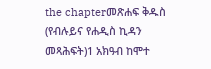the chapterመጽሐፍ ቅዱስ (የብሉይና የሐዲስ ኪዳን መጻሕፍት)1 አክዓብ ከሞተ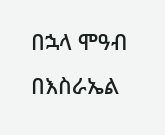በኋላ ሞዓብ በእስራኤል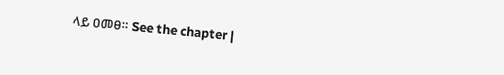ላይ ዐመፀ። See the chapter |